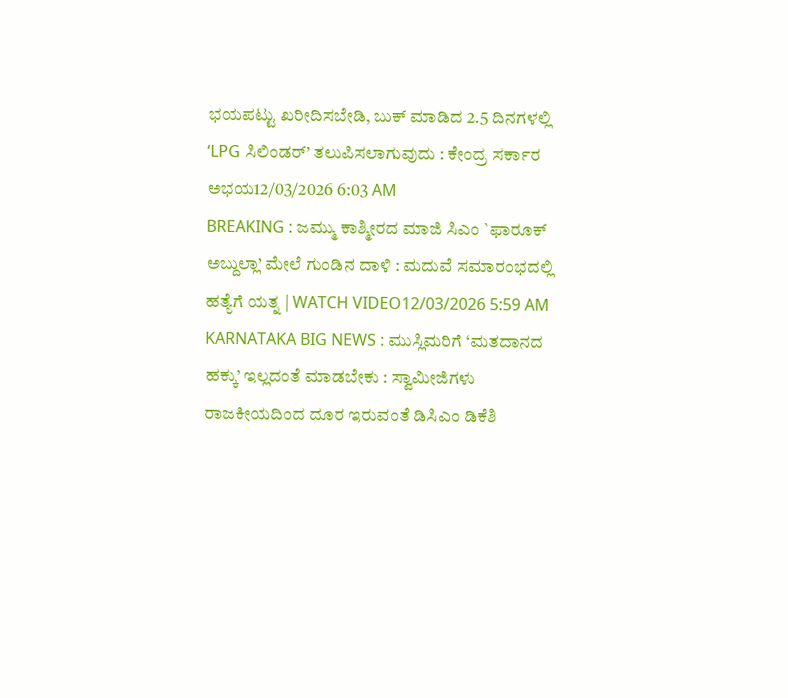ಭಯಪಟ್ಟು ಖರೀದಿಸಬೇಡಿ, ಬುಕ್ ಮಾಡಿದ 2.5 ದಿನಗಳಲ್ಲಿ ‘LPG ಸಿಲಿಂಡರ್’ ತಲುಪಿಸಲಾಗುವುದು : ಕೇಂದ್ರ ಸರ್ಕಾರ ಅಭಯ12/03/2026 6:03 AM
BREAKING : ಜಮ್ಮು ಕಾಶ್ಮೀರದ ಮಾಜಿ ಸಿಎಂ `ಫಾರೂಕ್ ಅಬ್ದುಲ್ಲಾ’ ಮೇಲೆ ಗುಂಡಿನ ದಾಳಿ : ಮದುವೆ ಸಮಾರಂಭದಲ್ಲಿ ಹತ್ಯೆಗೆ ಯತ್ನ | WATCH VIDEO12/03/2026 5:59 AM
KARNATAKA BIG NEWS : ಮುಸ್ಲಿಮರಿಗೆ ‘ಮತದಾನದ ಹಕ್ಕು’ ಇಲ್ಲದಂತೆ ಮಾಡಬೇಕು : ಸ್ವಾಮೀಜಿಗಳು ರಾಜಕೀಯದಿಂದ ದೂರ ಇರುವಂತೆ ಡಿಸಿಎಂ ಡಿಕೆಶಿ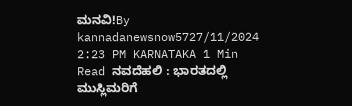ಮನವಿ!By kannadanewsnow5727/11/2024 2:23 PM KARNATAKA 1 Min Read ನವದೆಹಲಿ : ಭಾರತದಲ್ಲಿ ಮುಸ್ಲಿಮರಿಗೆ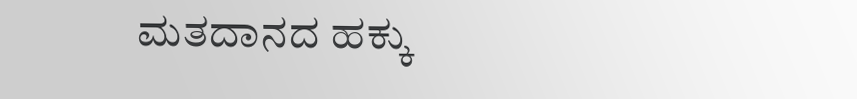ಮತದಾನದ ಹಕ್ಕು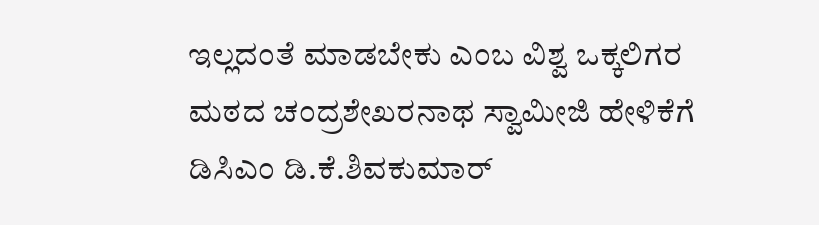ಇಲ್ಲದಂತೆ ಮಾಡಬೇಕು ಎಂಬ ವಿಶ್ವ ಒಕ್ಕಲಿಗರ ಮಠದ ಚಂದ್ರಶೇಖರನಾಥ ಸ್ವಾಮೀಜಿ ಹೇಳಿಕೆಗೆ ಡಿಸಿಎಂ ಡಿ.ಕೆ.ಶಿವಕುಮಾರ್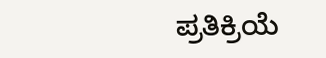ಪ್ರತಿಕ್ರಿಯೆ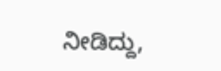ನೀಡಿದ್ದು,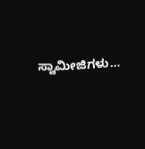ಸ್ವಾಮೀಜಿಗಳು…